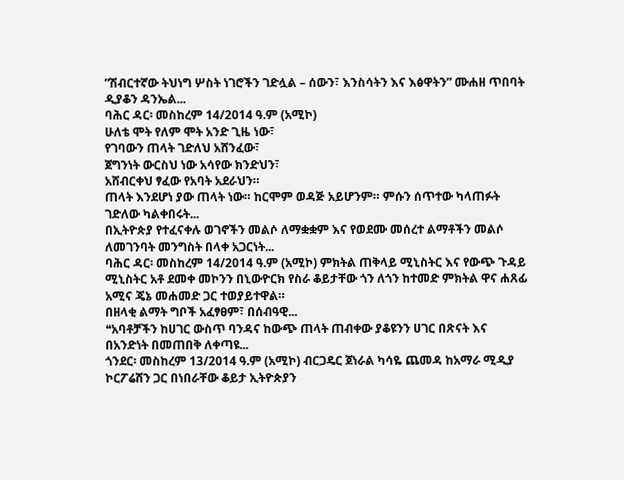”ሽብርተኛው ትህነግ ሦስት ነገሮችን ገድሏል – ሰውን፣ እንስሳትን እና እፅዋትን” ሙሐዘ ጥበባት ዲያቆን ዳንኤል...
ባሕር ዳር፡ መስከረም 14/2014 ዓ.ም (አሚኮ)
ሁለቴ ሞት የለም ሞት አንድ ጊዜ ነው፣
የገባውን ጠላት ገድለህ አሸንፈው፣
ጀግንነት ውርስህ ነው አሳየው ክንድህን፣
አሸብርቀህ ፃፈው የአባት አደራህን።
ጠላት እንደሆነ ያው ጠላት ነው። ከርሞም ወዳጅ አይሆንም። ምሱን ሰጥተው ካላጠፉት ገድለው ካልቀበሩት...
በኢትዮጵያ የተፈናቀሉ ወገኖችን መልሶ ለማቋቋም እና የወደሙ መሰረተ ልማቶችን መልሶ ለመገንባት መንግስት በላቀ አጋርነት...
ባሕር ዳር፡ መስከረም 14/2014 ዓ.ም (አሚኮ) ምክትል ጠቅላይ ሚኒስትር እና የውጭ ጉዳይ ሚኒስትር አቶ ደመቀ መኮንን በኒውዮርክ የስራ ቆይታቸው ጎን ለጎን ከተመድ ምክትል ዋና ሐጸፊ አሚና ጄኔ መሐመድ ጋር ተወያይተዋል።
በዘላቂ ልማት ግቦች አፈፃፀም፣ በሰብዓዊ...
❝አባቶቻችን ከሀገር ውስጥ ባንዳና ከውጭ ጠላት ጠብቀው ያቆዩንን ሀገር በጽናት እና በአንድነት በመጠበቅ ለቀጣዩ...
ጎንደር፡ መስከረም 13/2014 ዓ.ም (አሚኮ) ብርጋዴር ጀነራል ካሳዬ ጨመዳ ከአማራ ሚዲያ ኮርፖሬሸን ጋር በነበራቸው ቆይታ ኢትዮጵያን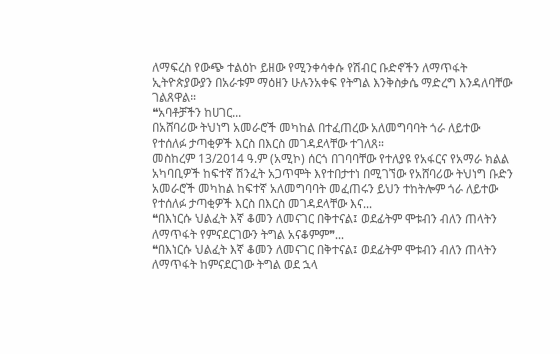ለማፍረስ የውጭ ተልዕኮ ይዘው የሚንቀሳቀሱ የሽብር ቡድኖችን ለማጥፋት ኢትዮጵያውያን በአራቱም ማዕዘን ሁሉንአቀፍ የትግል እንቅስቃሴ ማድረግ እንዳለባቸው ገልጸዋል።
❝አባቶቻችን ከሀገር...
በአሸባሪው ትህነግ አመራሮች መካከል በተፈጠረው አለመግባባት ጎራ ለይተው የተሰለፉ ታጣቂዎች እርስ በእርስ መገዳደላቸው ተገለጸ።
መስከረም 13/2014 ዓ.ም (አሚኮ) ሰርጎ በገባባቸው የተለያዩ የአፋርና የአማራ ክልል አካባቢዎች ከፍተኛ ሽንፈት አጋጥሞት እየተበታተነ በሚገኘው የአሸባሪው ትህነግ ቡድን አመራሮች መካከል ከፍተኛ አለመግባባት መፈጠሩን ይህን ተከትሎም ጎራ ለይተው የተሰለፉ ታጣቂዎች እርስ በእርስ መገዳደላቸው እና...
❝በእነርሱ ህልፈት እኛ ቆመን ለመናገር በቅተናል፤ ወደፊትም ሞቱብን ብለን ጠላትን ለማጥፋት የምናደርገውን ትግል አናቆምም❞...
❝በእነርሱ ህልፈት እኛ ቆመን ለመናገር በቅተናል፤ ወደፊትም ሞቱብን ብለን ጠላትን ለማጥፋት ከምናደርገው ትግል ወደ ኋላ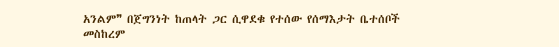አንልም❞ በጀግንነት ከጠላት ጋር ሲዋደቁ የተሰው የሰማእታት ቤተሰቦች
መስከረም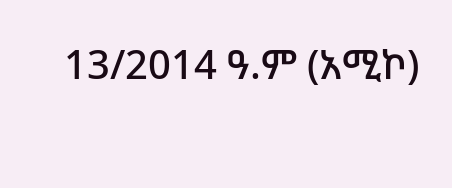13/2014 ዓ.ም (አሚኮ)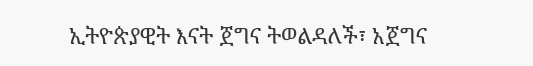ኢትዮጵያዊት እናት ጀግና ትወልዳለች፣ አጀግና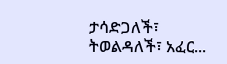ታሳድጋለች፣ ትወልዳለች፣ አፈር...